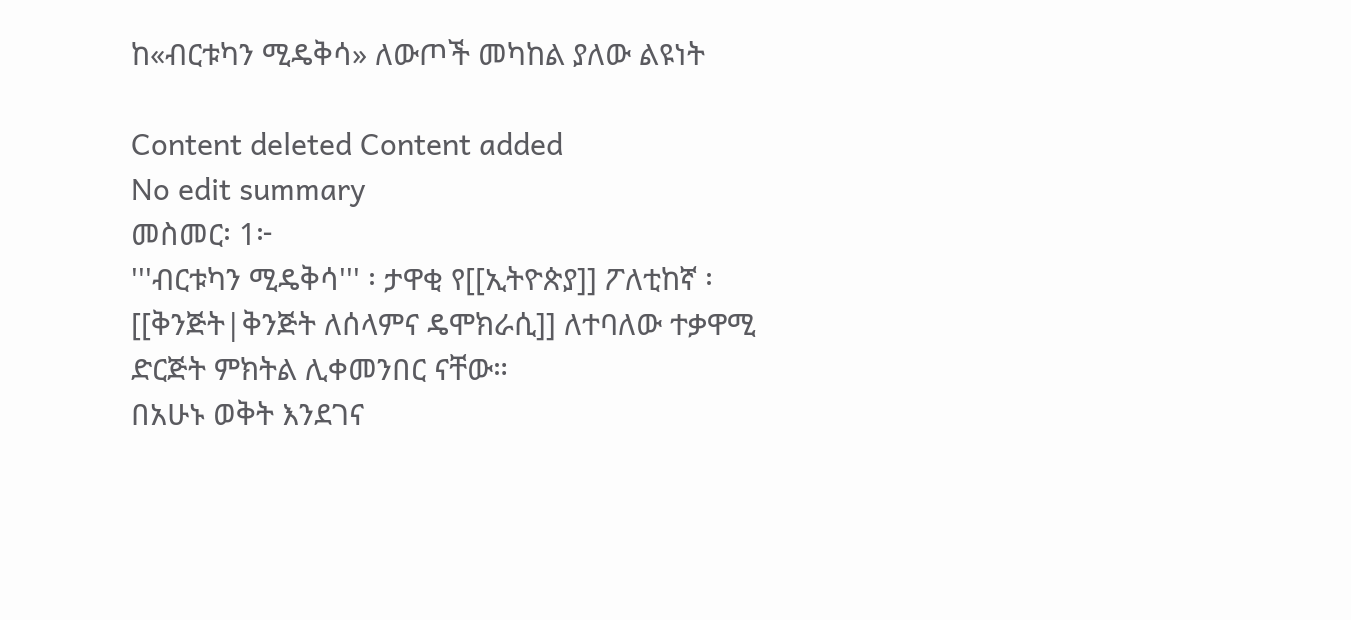ከ«ብርቱካን ሚዴቅሳ» ለውጦች መካከል ያለው ልዩነት

Content deleted Content added
No edit summary
መስመር፡ 1፦
'''ብርቱካን ሚዴቅሳ''' ፡ ታዋቂ የ[[ኢትዮጵያ]] ፖለቲከኛ ፡ [[ቅንጅት|ቅንጅት ለሰላምና ዴሞክራሲ]] ለተባለው ተቃዋሚ ድርጅት ምክትል ሊቀመንበር ናቸው።
በአሁኑ ወቅት እንደገና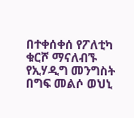በተቀሰቀሰ የፖለቲካ ቁርሾ ማናለብኙ የኢሃዲግ መንግስት በግፍ መልሶ ወህኒ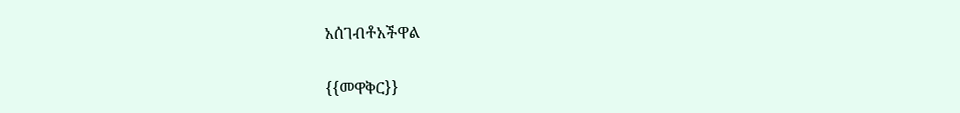አሰገብቶአችዋል

{{መዋቅር}}